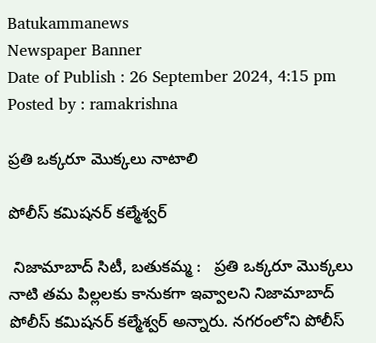Batukammanews
Newspaper Banner
Date of Publish : 26 September 2024, 4:15 pm Posted by : ramakrishna

ప్రతి ఒక్కరూ మొక్కలు నాటాలి

పోలీస్ కమిషనర్ కల్మేశ్వర్

 నిజామాబాద్ సిటీ, బతుకమ్మ :   ప్రతి ఒక్కరూ మొక్కలు నాటి తమ పిల్లలకు కానుకగా ఇవ్వాలని నిజామాబాద్ పోలీస్ కమిషనర్ కల్మేశ్వర్ అన్నారు. నగరంలోని పోలీస్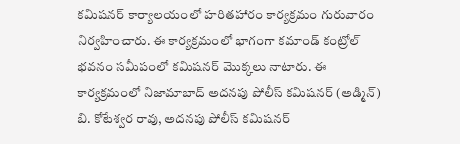కమిషనర్ కార్యాలయంలో హరితహారం కార్యక్రమం గురువారం నిర్వహించారు. ఈ కార్యక్రమంలో భాగంగా కమాండ్ కంట్రోల్ భవనం సమీపంలో కమిషనర్ మొక్కలు నాటారు. ఈ కార్యక్రమంలో నిజామాబాద్ అదనపు పోలీస్ కమిషనర్ (అడ్మిన్) బి. కోటేశ్వర రావు, అదనపు పోలీస్ కమిషనర్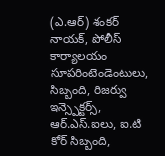(ఎ.ఆర్) శంకర్ నాయక్, పోలీస్ కార్యాలయం సూపరింటెండెంటులు, సిబ్బంది, రిజర్వు ఇన్స్పెక్టర్స్, ఆర్.ఎస్.ఐలు, ఐ.టి కోర్ సిబ్బంది,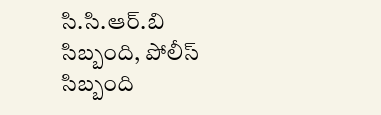సి.సి.ఆర్.బి సిబ్బంది, పోలీస్ సిబ్బంది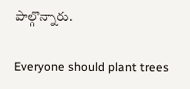పాల్గొన్నారు.

Everyone should plant trees